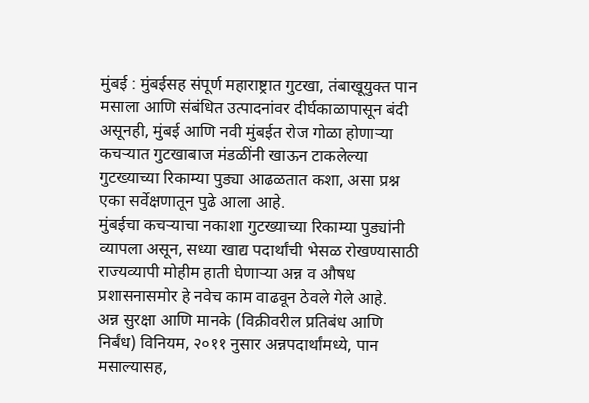मुंबई : मुंबईसह संपूर्ण महाराष्ट्रात गुटखा, तंबाखूयुक्त पान मसाला आणि संबंधित उत्पादनांवर दीर्घकाळापासून बंदी असूनही, मुंबई आणि नवी मुंबईत रोज गोळा होणाऱ्या कचऱ्यात गुटखाबाज मंडळींनी खाऊन टाकलेल्या गुटख्याच्या रिकाम्या पुड्या आढळतात कशा, असा प्रश्न एका सर्वेक्षणातून पुढे आला आहे.
मुंबईचा कचऱ्याचा नकाशा गुटख्याच्या रिकाम्या पुड्यांनी व्यापला असून, सध्या खाद्य पदार्थांची भेसळ रोखण्यासाठी राज्यव्यापी मोहीम हाती घेणाऱ्या अन्न व औषध प्रशासनासमोर हे नवेच काम वाढवून ठेवले गेले आहे.
अन्न सुरक्षा आणि मानके (विक्रीवरील प्रतिबंध आणि निर्बंध) विनियम, २०११ नुसार अन्नपदार्थांमध्ये, पान मसाल्यासह,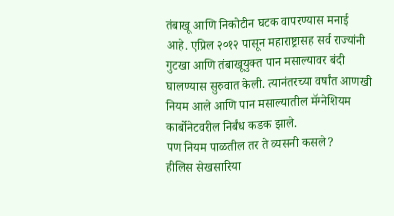तंबाखू आणि निकोटीन घटक वापरण्यास मनाई आहे. एप्रिल २०१२ पासून महाराष्ट्रासह सर्व राज्यांनी गुटखा आणि तंबाखूयुक्त पान मसाल्यावर बंदी घालण्यास सुरुवात केली. त्यानंतरच्या वर्षांत आणखी नियम आले आणि पान मसाल्यातील मॅग्नेशियम कार्बोनेटवरील निर्बंध कडक झाले.
पण नियम पाळतील तर ते व्यसनी कसले?
हीलिस सेखसारिया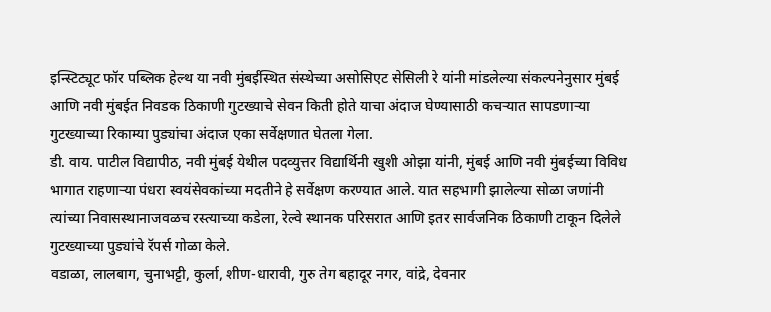इन्स्टिट्यूट फॉर पब्लिक हेल्थ या नवी मुंबईस्थित संस्थेच्या असोसिएट सेसिली रे यांनी मांडलेल्या संकल्पनेनुसार मुंबई आणि नवी मुंबईत निवडक ठिकाणी गुटख्याचे सेवन किती होते याचा अंदाज घेण्यासाठी कचऱ्यात सापडणाऱ्या गुटख्याच्या रिकाम्या पुड्यांचा अंदाज एका सर्वेक्षणात घेतला गेला.
डी. वाय. पाटील विद्यापीठ, नवी मुंबई येथील पदव्युत्तर विद्यार्थिनी खुशी ओझा यांनी, मुंबई आणि नवी मुंबईच्या विविध भागात राहणाऱ्या पंधरा स्वयंसेवकांच्या मदतीने हे सर्वेक्षण करण्यात आले. यात सहभागी झालेल्या सोळा जणांनी त्यांच्या निवासस्थानाजवळच रस्त्याच्या कडेला, रेल्वे स्थानक परिसरात आणि इतर सार्वजनिक ठिकाणी टाकून दिलेले गुटख्याच्या पुड्यांचे रॅपर्स गोळा केले.
वडाळा, लालबाग, चुनाभट्टी, कुर्ला, शीण-धारावी, गुरु तेग बहादूर नगर, वांद्रे, देवनार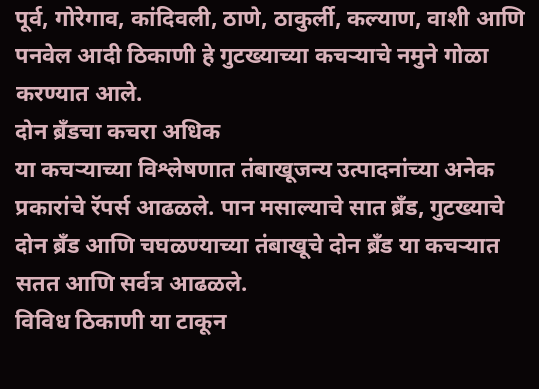पूर्व, गोरेगाव, कांदिवली, ठाणे, ठाकुर्ली, कल्याण, वाशी आणि पनवेल आदी ठिकाणी हे गुटख्याच्या कचऱ्याचे नमुने गोळा करण्यात आले.
दोन ब्रँडचा कचरा अधिक
या कचऱ्याच्या विश्लेषणात तंबाखूजन्य उत्पादनांच्या अनेक प्रकारांचे रॅपर्स आढळले. पान मसाल्याचे सात ब्रँड, गुटख्याचे दोन ब्रँड आणि चघळण्याच्या तंबाखूचे दोन ब्रँड या कचऱ्यात सतत आणि सर्वत्र आढळले.
विविध ठिकाणी या टाकून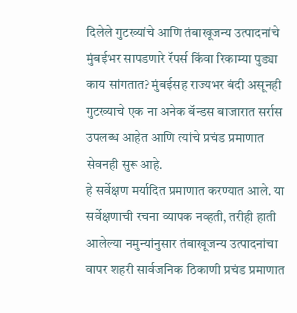दिलेले गुटख्यांचे आणि तंबाखूजन्य उत्पादनांचे मुंबईभर सापडणारे रॅपर्स किंवा रिकाम्या पुड्या काय सांगतात? मुंबईसह राज्यभर बंदी असूनही गुटख्याचे एक ना अनेक बॅन्डस बाजारात सर्रास उपलब्ध आहेत आणि त्यांचे प्रचंड प्रमाणात सेवनही सुरू आहे.
हे सर्वेक्षण मर्यादित प्रमाणात करण्यात आले. या सर्वेक्षणाची रचना व्यापक नव्हती, तरीही हाती आलेल्या नमुन्यांनुसार तंबाखूजन्य उत्पादनांचा वापर शहरी सार्वजनिक ठिकाणी प्रचंड प्रमाणात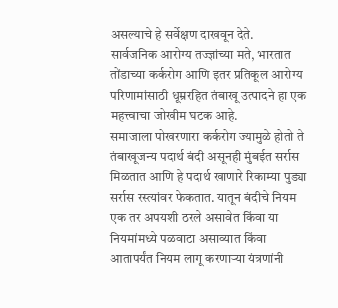असल्याचे हे सर्वेक्षण दाखवून देते.
सार्वजनिक आरोग्य तज्ज्ञांच्या मते, भारतात तोंडाच्या कर्करोग आणि इतर प्रतिकूल आरोग्य परिणामांसाठी धूम्ररहित तंबाखू उत्पादने हा एक महत्त्वाचा जोखीम घटक आहे.
समाजाला पोखरणारा कर्करोग ज्यामुळे होतो ते तंबाखूजन्य पदार्थ बंदी असूनही मुंबईत सर्रास मिळतात आणि हे पदार्थ खाणारे रिकाम्या पुड्या सर्रास रस्त्यांवर फेकतात. यातून बंदीचे नियम एक तर अपयशी ठरले असावेत किंवा या नियमांमध्ये पळवाटा असाव्यात किंवा आतापर्यंत नियम लागू करणाऱ्या यंत्रणांनी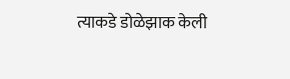त्याकडे डोळेझाक केली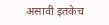असावी इतकेच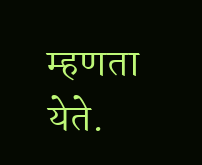म्हणता येते.